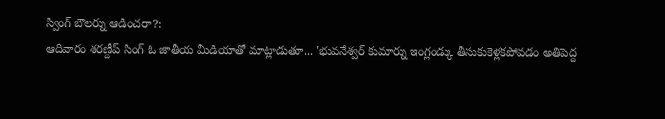స్వింగ్ బౌలర్ను ఆడించరా?:
ఆదివారం శరణ్దీప్ సింగ్ ఓ జాతీయ మీడియాతో మాట్లాడుతూ... 'భువనేశ్వర్ కుమార్ను ఇంగ్లండ్కు తీసుకుకెళ్లకపోవడం అతిపెద్ద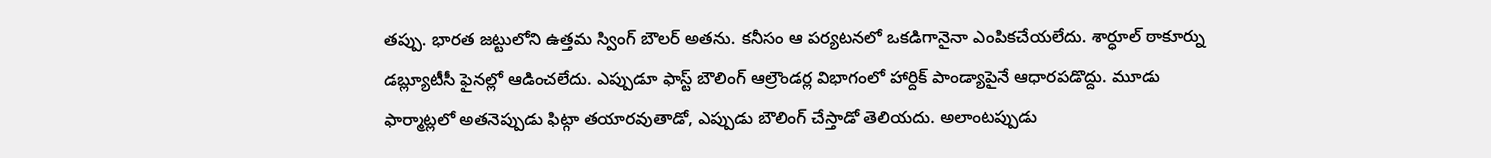తప్పు. భారత జట్టులోని ఉత్తమ స్వింగ్ బౌలర్ అతను. కనీసం ఆ పర్యటనలో ఒకడిగానైనా ఎంపికచేయలేదు. శార్ధూల్ ఠాకూర్ను డబ్ల్యూటీసీ ఫైనల్లో ఆడించలేదు. ఎప్పుడూ ఫాస్ట్ బౌలింగ్ ఆల్రౌండర్ల విభాగంలో హార్దిక్ పాండ్యాపైనే ఆధారపడొద్దు. మూడు ఫార్మాట్లలో అతనెప్పుడు ఫిట్గా తయారవుతాడో, ఎప్పుడు బౌలింగ్ చేస్తాడో తెలియదు. అలాంటప్పుడు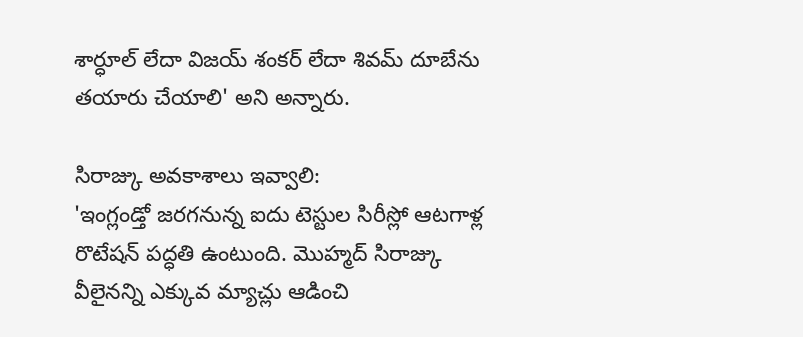శార్ధూల్ లేదా విజయ్ శంకర్ లేదా శివమ్ దూబేను తయారు చేయాలి' అని అన్నారు.

సిరాజ్కు అవకాశాలు ఇవ్వాలి:
'ఇంగ్లండ్తో జరగనున్న ఐదు టెస్టుల సిరీస్లో ఆటగాళ్ల రొటేషన్ పద్ధతి ఉంటుంది. మొహ్మద్ సిరాజ్కు వీలైనన్ని ఎక్కువ మ్యాచ్లు ఆడించి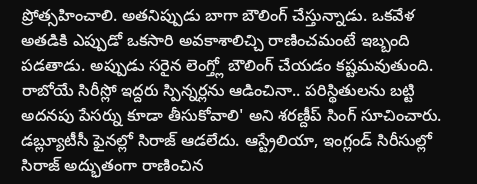ప్రోత్సహించాలి. అతనిప్పుడు బాగా బౌలింగ్ చేస్తున్నాడు. ఒకవేళ అతడికి ఎప్పుడో ఒకసారి అవకాశాలిచ్చి రాణించమంటే ఇబ్బంది పడతాడు. అప్పుడు సరైన లెంగ్త్లో బౌలింగ్ చేయడం కష్టమవుతుంది. రాబోయే సిరీస్లో ఇద్దరు స్పిన్నర్లను ఆడించినా.. పరిస్థితులను బట్టి అదనపు పేసర్ను కూడా తీసుకోవాలి' అని శరణ్దీప్ సింగ్ సూచించారు. డబ్ల్యూటీసీ ఫైనల్లో సిరాజ్ ఆడలేదు. ఆస్ట్రేలియా, ఇంగ్లండ్ సిరీసుల్లో సిరాజ్ అద్భుతంగా రాణించిన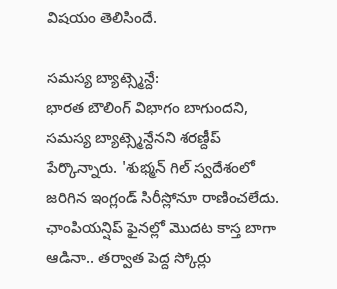విషయం తెలిసిందే.

సమస్య బ్యాట్స్మెన్దే:
భారత బౌలింగ్ విభాగం బాగుందని, సమస్య బ్యాట్స్మెన్దేనని శరణ్దీప్ పేర్కొన్నారు. 'శుభ్మన్ గిల్ స్వదేశంలో జరిగిన ఇంగ్లండ్ సిరీస్లోనూ రాణించలేదు. ఛాంపియన్షిప్ ఫైనల్లో మొదట కాస్త బాగా ఆడినా.. తర్వాత పెద్ద స్కోర్లు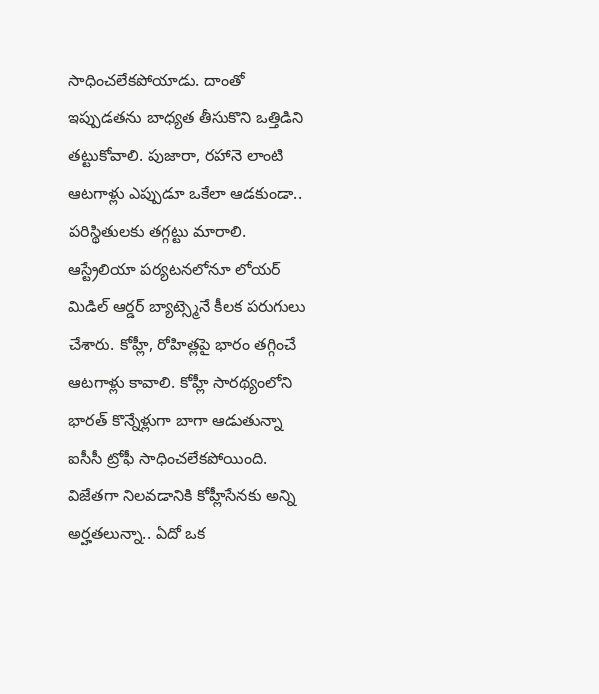సాధించలేకపోయాడు. దాంతో ఇప్పుడతను బాధ్యత తీసుకొని ఒత్తిడిని తట్టుకోవాలి. పుజారా, రహానె లాంటి ఆటగాళ్లు ఎప్పుడూ ఒకేలా ఆడకుండా.. పరిస్థితులకు తగ్గట్టు మారాలి. ఆస్ట్రేలియా పర్యటనలోనూ లోయర్ మిడిల్ ఆర్డర్ బ్యాట్స్మెనే కీలక పరుగులు చేశారు. కోహ్లీ, రోహిత్లపై భారం తగ్గించే ఆటగాళ్లు కావాలి. కోహ్లీ సారథ్యంలోని భారత్ కొన్నేళ్లుగా బాగా ఆడుతున్నా ఐసీసీ ట్రోఫీ సాధించలేకపోయింది. విజేతగా నిలవడానికి కోహ్లీసేనకు అన్ని అర్హతలున్నా.. ఏదో ఒక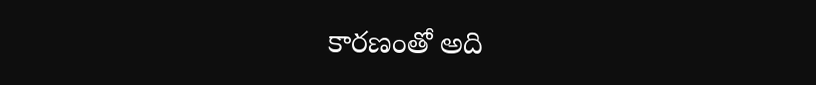కారణంతో అది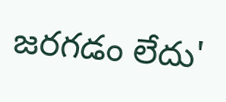జరగడం లేదు'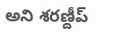అని శరణ్దీప్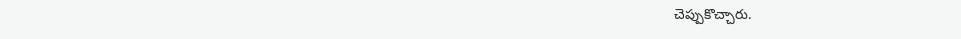చెప్పుకొచ్చారు.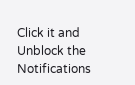Click it and Unblock the Notifications